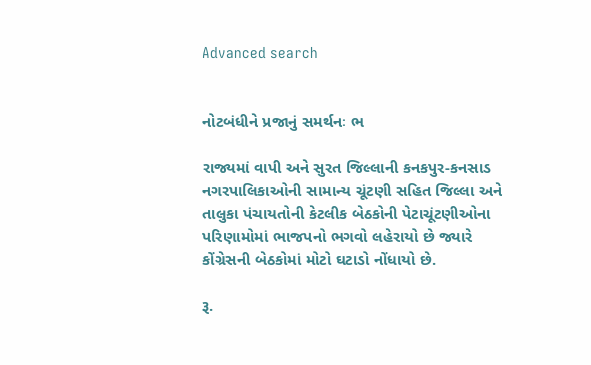Advanced search


નોટબંધીને પ્રજાનું સમર્થનઃ ભ

રાજ્યમાં વાપી અને સુરત જિલ્લાની કનકપુર-કનસાડ નગરપાલિકાઓની સામાન્ય ચૂંટણી સહિત જિલ્લા અને તાલુકા પંચાયતોની કેટલીક બેઠકોની પેટાચૂંટણીઓના પરિણામોમાં ભાજપનો ભગવો લહેરાયો છે જ્યારે કોંગ્રેસની બેઠકોમાં મોટો ઘટાડો નોંધાયો છે.

રૂ.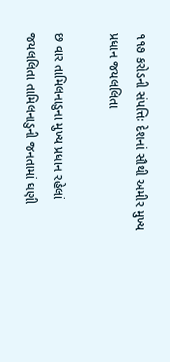૧૧૭ કરોડની સંપત્તિઃ દેશનાં સૌથી અમીર મુખ્ય પ્રધાન જયલલિતા

છ વાર તામિલનાડુના મુખ્ય પ્રધાન રહેલાં જયલલિતા તામિલનાડુની જનતામાં ઘણી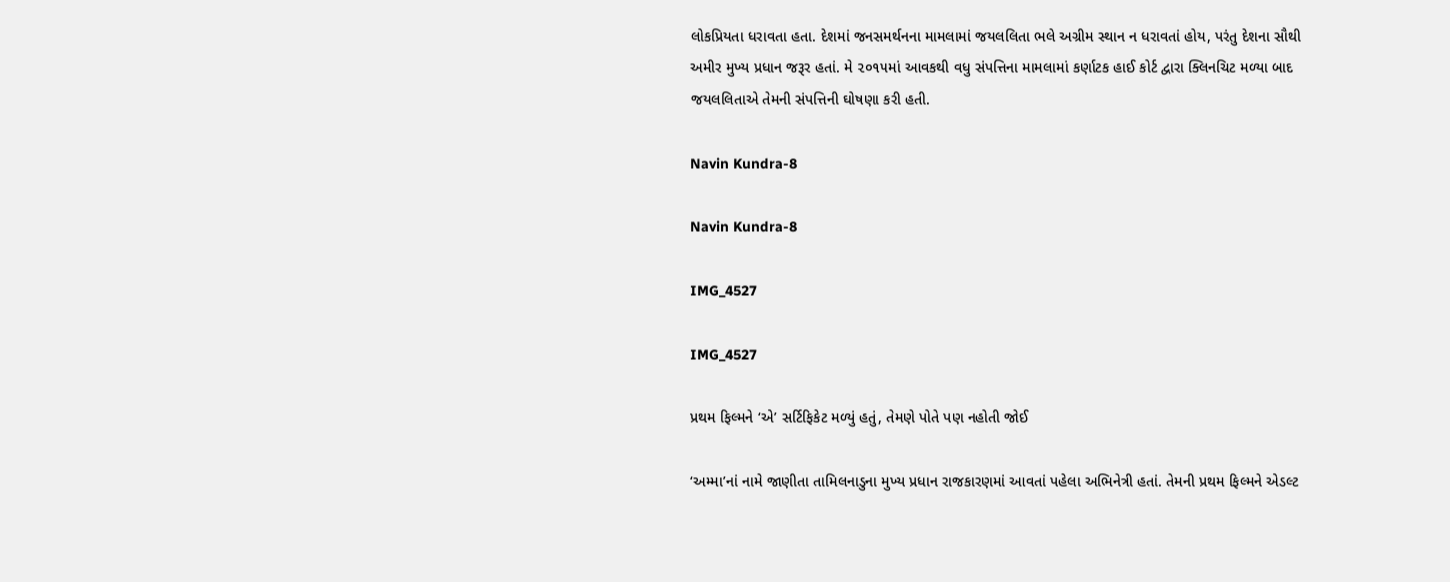લોકપ્રિયતા ધરાવતા હતા. દેશમાં જનસમર્થનના મામલામાં જયલલિતા ભલે અગ્રીમ સ્થાન ન ધરાવતાં હોય, પરંતુ દેશના સૌથી અમીર મુખ્ય પ્રધાન જરૂર હતાં. મે ૨૦૧૫માં આવકથી વધુ સંપત્તિના મામલામાં કર્ણાટક હાઈ કોર્ટ દ્વારા ક્લિનચિટ મળ્યા બાદ જયલલિતાએ તેમની સંપત્તિની ઘોષણા કરી હતી.

Navin Kundra-8

Navin Kundra-8

IMG_4527

IMG_4527

પ્રથમ ફિલ્મને ‘એ’ સર્ટિફિકેટ મળ્યું હતું, તેમણે પોતે પણ નહોતી જોઈ

‘અમ્મા’નાં નામે જાણીતા તામિલનાડુના મુખ્ય પ્રધાન રાજકારણમાં આવતાં પહેલા અભિનેત્રી હતાં. તેમની પ્રથમ ફિલ્મને એડલ્ટ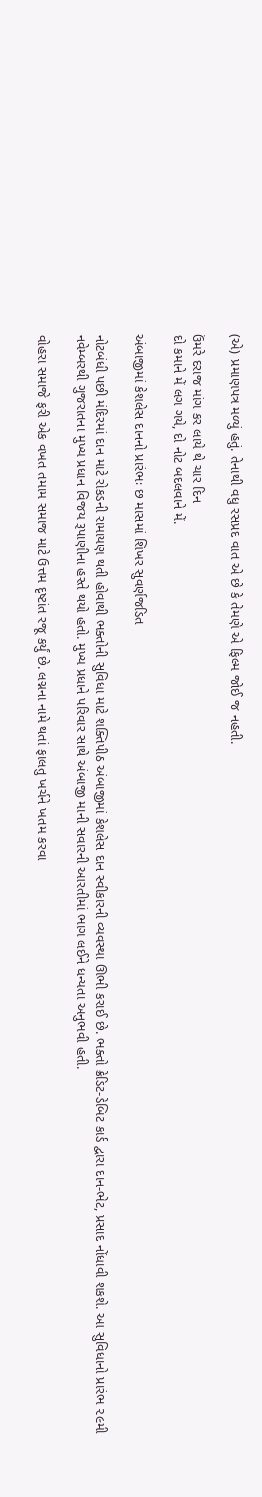(એ) પ્રમાણપત્ર મળ્યું હતું. તેનાથી વધુ રસપ્રદ વાત એ છે કે તેમણે એ ફિલ્મ જોઈ જ નહતી.

ઉંમરે દરાજ માંગ કર લાયે થે ચાર દિન
દો કમાને મેં લગ ગયે, દો નોટ બદલવાને મેં.

અંબાજીમાં કેશલેસ દાનનો પ્રારંભઃ છ માસમાં શિખર સુવર્ણજડિત

નોટબંધી પછી મંદિરમાં દાન માટે રોકડની રામાયણ થતી હોવાથી ભક્તોની સુવિધા માટે શક્તિપીઠ અંબાજીમાં કેશલેસ દાન સ્વીકારની વ્યવસ્થા ઊભી કરાઈ છે. ભક્તો ક્રેડિટ-ડેબિટ કાર્ડ દ્વારા દાન-ભેટ, પ્રસાદ નોંધાવી શકશે. આ સુવિધાનો પ્રારંભ ૨૯મી નવેમ્બરથી ગુજરાતના મુખ્ય પ્રધાન વિજય રૂપાણીના હસ્તે થયો હતો. મુખ્ય પ્રધાને પરિવાર સાથે અંબાજી માની સવારની આરતીમાં ભાગ લઈને ધન્યતા અનુભવી હતી.

વોહરા સમાજે ફરી એક વખત તમામ સમાજ માટે ઉત્તમ દૃષ્ટાંત રજૂ કર્યું છે. લગ્નના નામે થતાં ફાલતુ ખર્ચને ખતમ કરવા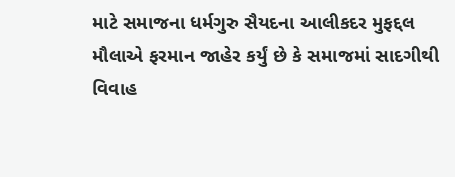માટે સમાજના ધર્મગુરુ સૈયદના આલીકદર મુફદ્દલ મૌલાએ ફરમાન જાહેર કર્યું છે કે સમાજમાં સાદગીથી વિવાહ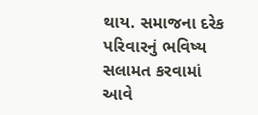થાય. સમાજના દરેક પરિવારનું ભવિષ્ય સલામત કરવામાં આવે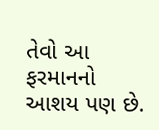તેવો આ ફરમાનનો આશય પણ છે.